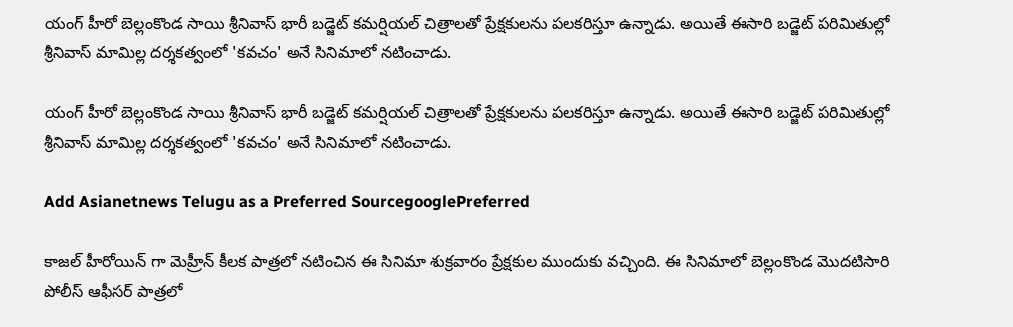యంగ్ హీరో బెల్లంకొండ సాయి శ్రీనివాస్ భారీ బడ్జెట్ కమర్షియల్ చిత్రాలతో ప్రేక్షకులను పలకరిస్తూ ఉన్నాడు. అయితే ఈసారి బడ్జెట్ పరిమితుల్లో శ్రీనివాస్ మామిల్ల దర్శకత్వంలో 'కవచం' అనే సినిమాలో నటించాడు.

యంగ్ హీరో బెల్లంకొండ సాయి శ్రీనివాస్ భారీ బడ్జెట్ కమర్షియల్ చిత్రాలతో ప్రేక్షకులను పలకరిస్తూ ఉన్నాడు. అయితే ఈసారి బడ్జెట్ పరిమితుల్లో శ్రీనివాస్ మామిల్ల దర్శకత్వంలో 'కవచం' అనే సినిమాలో నటించాడు.

Add Asianetnews Telugu as a Preferred SourcegooglePreferred

కాజల్ హీరోయిన్ గా మెహ్రీన్ కీలక పాత్రలో నటించిన ఈ సినిమా శుక్రవారం ప్రేక్షకుల ముందుకు వచ్చింది. ఈ సినిమాలో బెల్లంకొండ మొదటిసారి పోలీస్ ఆఫీసర్ పాత్రలో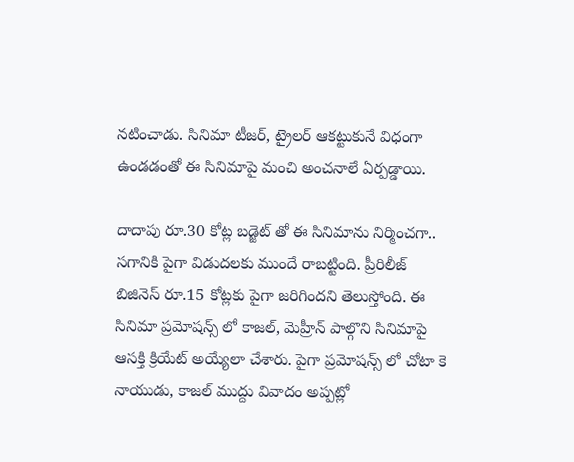నటించాడు. సినిమా టీజర్, ట్రైలర్ ఆకట్టుకునే విధంగా ఉండడంతో ఈ సినిమాపై మంచి అంచనాలే ఏర్పడ్డాయి.

దాదాపు రూ.30 కోట్ల బడ్జెట్ తో ఈ సినిమాను నిర్మించగా.. సగానికి పైగా విడుదలకు ముందే రాబట్టింది. ప్రీరిలీజ్ బిజినెస్ రూ.15 కోట్లకు పైగా జరిగిందని తెలుస్తోంది. ఈ సినిమా ప్రమోషన్స్ లో కాజల్, మెహ్రీన్ పాల్గొని సినిమాపై ఆసక్తి క్రియేట్ అయ్యేలా చేశారు. పైగా ప్రమోషన్స్ లో చోటా కె నాయుడు, కాజల్ ముద్దు వివాదం అప్పట్లో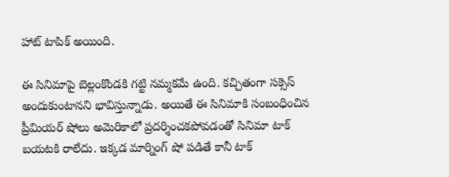హాట్ టాపిక్ అయింది.

ఈ సినిమాపై బెల్లంకొండకి గట్టి నమ్మకమే ఉంది. కచ్చితంగా సక్సెస్ అందుకుంటానని భావిస్తున్నాడు. అయితే ఈ సినిమాకి సంబంధించిన ప్రీమియర్ షోలు అమెరికాలో ప్రదర్శించకపోవడంతో సినిమా టాక్ బయటకి రాలేదు. ఇక్కడ మార్నింగ్ షో పడితే కానీ టాక్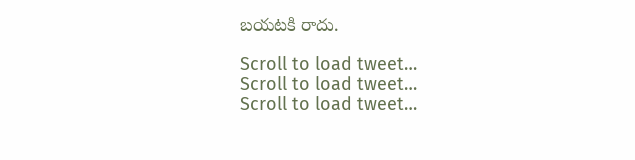బయటకి రాదు.

Scroll to load tweet…
Scroll to load tweet…
Scroll to load tweet…